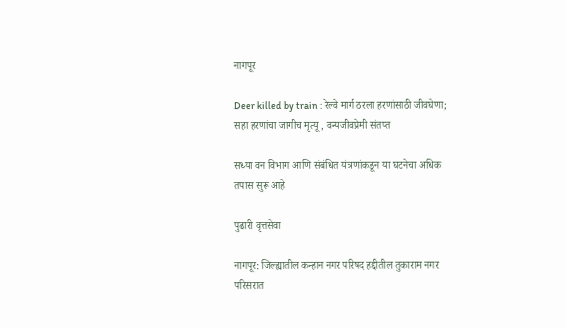नागपूर

Deer killed by train : रेल्वे मार्ग ठरला हरणांसाठी जीवघेणा; सहा हरणांचा जागीच मृत्यू, वन्यजीवप्रेमी संतप्त

सध्या वन विभाग आणि संबंधित यंत्रणांकडून या घटनेचा अधिक तपास सुरू आहे

पुढारी वृत्तसेवा

नागपूर: जिल्ह्यातील कन्हान नगर परिषद हद्दीतील तुकाराम नगर परिसरात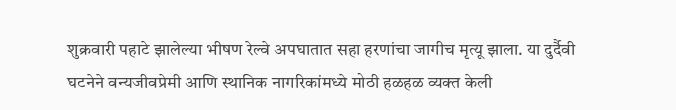शुक्रवारी पहाटे झालेल्या भीषण रेल्वे अपघातात सहा हरणांचा जागीच मृत्यू झाला. या दुर्दैवी घटनेने वन्यजीवप्रेमी आणि स्थानिक नागरिकांमध्ये मोठी हळहळ व्यक्त केली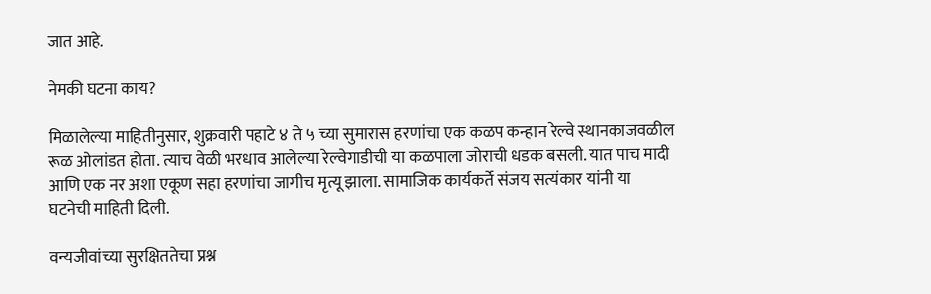जात आहे.

नेमकी घटना काय?

मिळालेल्या माहितीनुसार, शुक्रवारी पहाटे ४ ते ५ च्या सुमारास हरणांचा एक कळप कन्हान रेल्वे स्थानकाजवळील रूळ ओलांडत होता. त्याच वेळी भरधाव आलेल्या रेल्वेगाडीची या कळपाला जोराची धडक बसली. यात पाच मादी आणि एक नर अशा एकूण सहा हरणांचा जागीच मृत्यू झाला. सामाजिक कार्यकर्ते संजय सत्यंकार यांनी या घटनेची माहिती दिली.

वन्यजीवांच्या सुरक्षिततेचा प्रश्न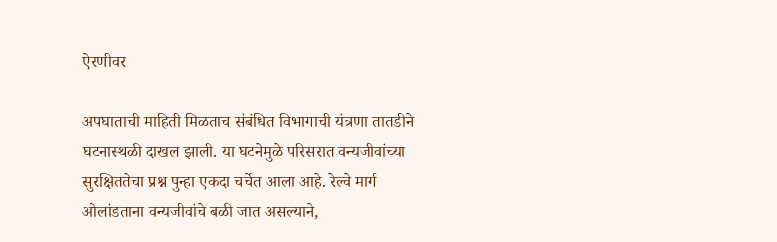ऐरणीवर

अपघाताची माहिती मिळताच संबंधित विभागाची यंत्रणा तातडीने घटनास्थळी दाखल झाली. या घटनेमुळे परिसरात वन्यजीवांच्या सुरक्षिततेचा प्रश्न पुन्हा एकदा चर्चेत आला आहे. रेल्वे मार्ग ओलांडताना वन्यजीवांचे बळी जात असल्याने,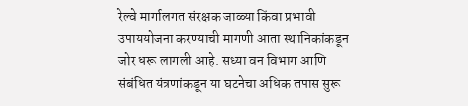रेल्वे मार्गालगत संरक्षक जाळ्या किंवा प्रभावी उपाययोजना करण्याची मागणी आता स्थानिकांकडून जोर धरू लागली आहे. सध्या वन विभाग आणि संबंधित यंत्रणांकडून या घटनेचा अधिक तपास सुरू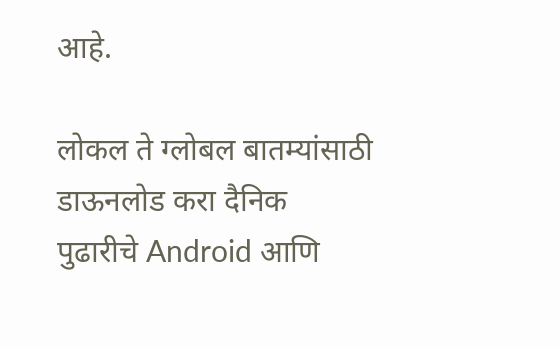आहे.

लोकल ते ग्लोबल बातम्यांसाठी डाऊनलोड करा दैनिक पुढारीचे Android आणि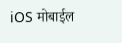iOS मोबाईल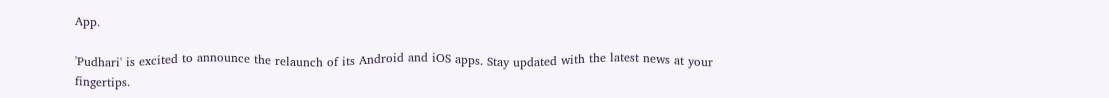App.

'Pudhari' is excited to announce the relaunch of its Android and iOS apps. Stay updated with the latest news at your fingertips.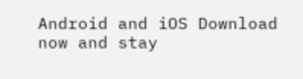Android and iOS Download now and stay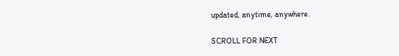updated, anytime, anywhere.

SCROLL FOR NEXT